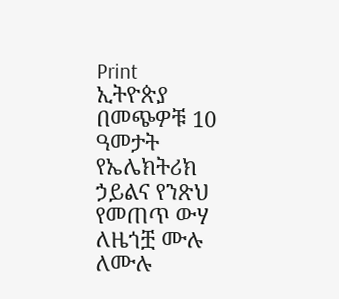Print
ኢትዮጵያ በመጭዎቹ 10 ዓመታት የኤሌክትሪክ ኃይልና የንጽህ የመጠጥ ውሃ ለዜጎቿ ሙሉ ለሙሉ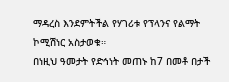ማዳረስ እንደምትችል የሃገሪቱ የፕላንና የልማት ኮሚሽነር አስታወቁ።
በነዚህ ዓመታት የድኅነት መጠኑ ከ7 በመቶ በታች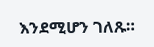እንደሚሆን ገለጹ።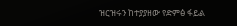ዝርዝሩን ከተያያዘው የድምፅ ፋይል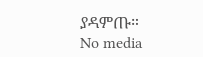ያዳምጡ።
No media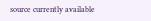source currently available